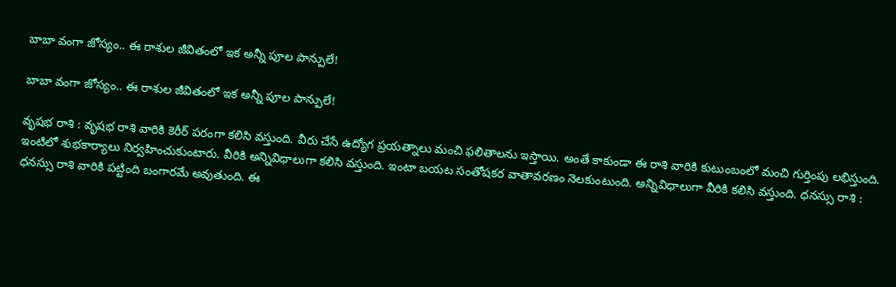బాబా వంగా జోస్యం.. ఈ రాశుల జీవితంలో ఇక అన్నీ పూల పాన్పులే!

బాబా వంగా జోస్యం.. ఈ రాశుల జీవితంలో ఇక అన్నీ పూల పాన్పులే!

వృషభ రాశి : వృషభ రాశి వారికి కెరీర్ పరంగా కలిసి వస్తుంది. వీరు చేసే ఉద్యోగ ప్రయత్నాలు మంచి ఫలితాలను ఇస్తాయి. అంతే కాకుండా ఈ రాశి వారికి కుటుంబంలో మంచి గుర్తింపు లభిస్తుంది. ఇంటిలో శుభకార్యాలు నిర్వహించుకుంటారు. వీరికి అన్నివిధాలుగా కలిసి వస్తుంది. ఇంటా బయట సంతోషకర వాతావరణం నెలకుంటుంది. అన్నివిధాలుగా వీరికి కలిసి వస్తుంది. ధనస్సు రాశి : ధనస్సు రాశి వారికి పట్టింది బంగారమే అవుతుంది. ఈ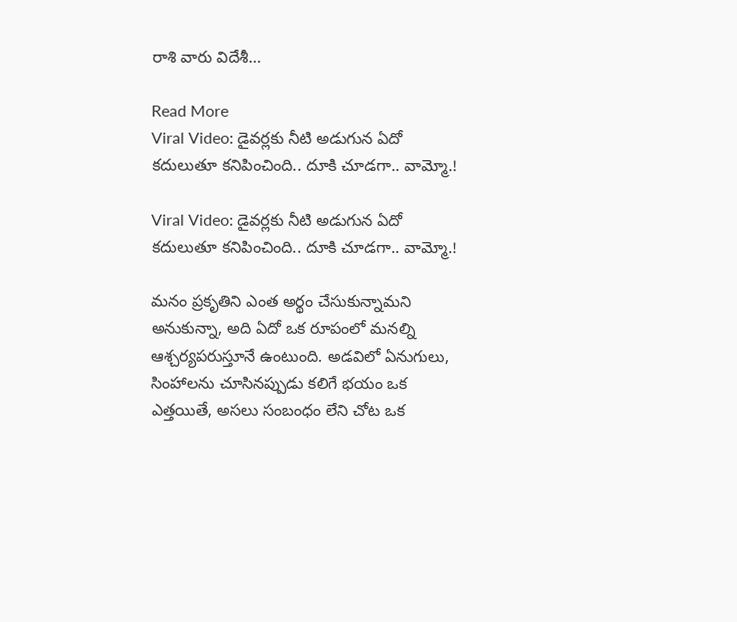రాశి వారు విదేశీ…

Read More
Viral Video: డైవర్లకు నీటి అడుగున ఏదో కదులుతూ కనిపించింది.. దూకి చూడగా.. వామ్మో.!

Viral Video: డైవర్లకు నీటి అడుగున ఏదో కదులుతూ కనిపించింది.. దూకి చూడగా.. వామ్మో.!

మనం ప్రకృతిని ఎంత అర్థం చేసుకున్నామని అనుకున్నా, అది ఏదో ఒక రూపంలో మనల్ని ఆశ్చర్యపరుస్తూనే ఉంటుంది. అడవిలో ఏనుగులు, సింహాలను చూసినప్పుడు కలిగే భయం ఒక ఎత్తయితే, అసలు సంబంధం లేని చోట ఒక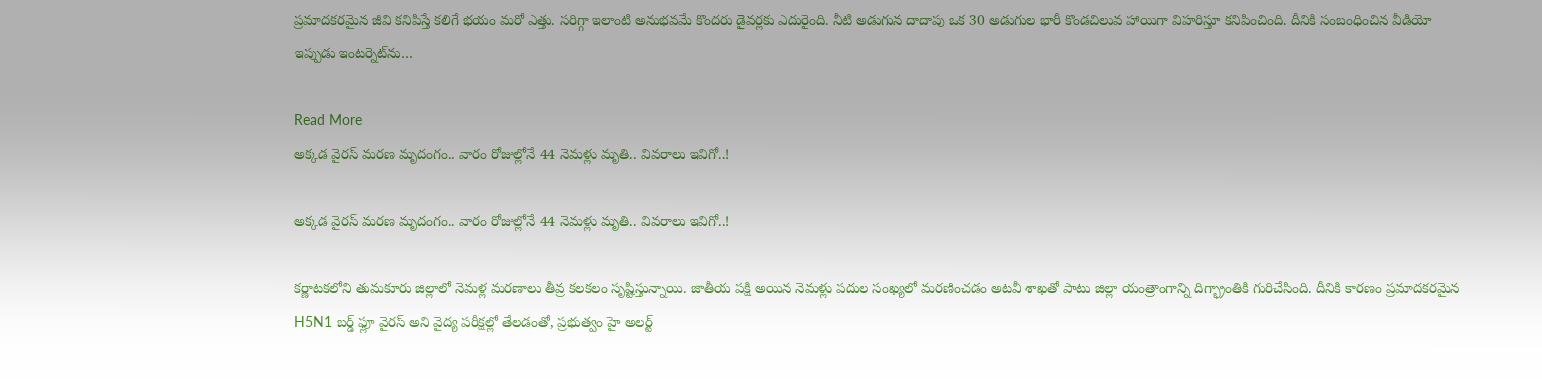ప్రమాదకరమైన జీవి కనిపిస్తే కలిగే భయం మరో ఎత్తు. సరిగ్గా ఇలాంటి అనుభవమే కొందరు డైవర్లకు ఎదురైంది. నీటి అడుగున దాదాపు ఒక 30 అడుగుల భారీ కొండచిలువ హాయిగా విహరిస్తూ కనిపించింది. దీనికి సంబంధించిన వీడియో ఇప్పుడు ఇంటర్నెట్‌ను…

Read More
అక్కడ వైరస్ మరణ మృదంగం.. వారం రోజుల్లోనే 44 నెమళ్లు మృతి.. వివరాలు ఇవిగో..!

అక్కడ వైరస్ మరణ మృదంగం.. వారం రోజుల్లోనే 44 నెమళ్లు మృతి.. వివరాలు ఇవిగో..!

కర్ణాటకలోని తుమకూరు జిల్లాలో నెమళ్ల మరణాలు తీవ్ర కలకలం సృష్టిస్తున్నాయి. జాతీయ పక్షి అయిన నెమళ్లు పదుల సంఖ్యలో మరణించడం అటవీ శాఖతో పాటు జిల్లా యంత్రాంగాన్ని దిగ్భ్రాంతికి గురిచేసింది. దీనికి కారణం ప్రమాదకరమైన H5N1 బర్డ్ ఫ్లూ వైరస్ అని వైద్య పరీక్షల్లో తేలడంతో, ప్రభుత్వం హై అలర్ట్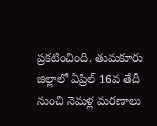ప్రకటించింది. తుమకూరు జిల్లాలో ఏప్రిల్ 16వ తేదీ నుంచి నెమళ్ల మరణాలు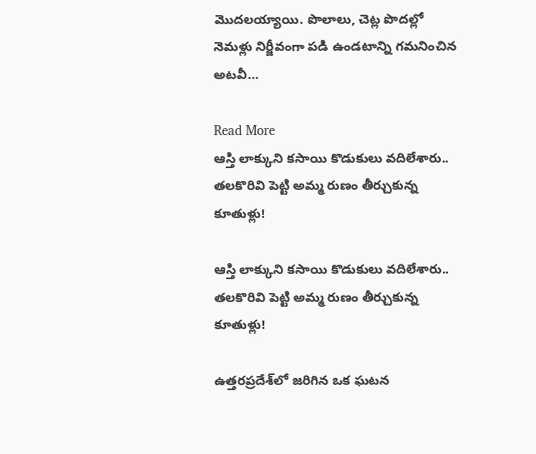మొదలయ్యాయి. పొలాలు, చెట్ల పొదల్లో నెమళ్లు నిర్జీవంగా పడి ఉండటాన్ని గమనించిన అటవీ…

Read More
ఆస్తి లాక్కుని కసాయి కొడుకులు వదిలేశారు.. తలకొరివి పెట్టి అమ్మ రుణం తీర్చుకున్న కూతుళ్లు!

ఆస్తి లాక్కుని కసాయి కొడుకులు వదిలేశారు.. తలకొరివి పెట్టి అమ్మ రుణం తీర్చుకున్న కూతుళ్లు!

ఉత్తరప్రదేశ్‌లో జరిగిన ఒక ఘటన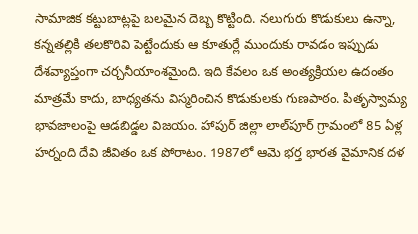సామాజిక కట్టుబాట్లపై బలమైన దెబ్బ కొట్టింది. నలుగురు కొడుకులు ఉన్నా, కన్నతల్లికి తలకొరివి పెట్టేందుకు ఆ కూతుర్లే ముందుకు రావడం ఇప్పుడు దేశవ్యాప్తంగా చర్చనీయాంశమైంది. ఇది కేవలం ఒక అంత్యక్రియల ఉదంతం మాత్రమే కాదు, బాధ్యతను విస్మరించిన కొడుకులకు గుణపాఠం. పితృస్వామ్య భావజాలంపై ఆడబిడ్డల విజయం. హాపుర్ జిల్లా లాల్‌పూర్ గ్రామంలో 85 ఏళ్ల హర్నంది దేవి జీవితం ఒక పోరాటం. 1987లో ఆమె భర్త భారత వైమానిక దళ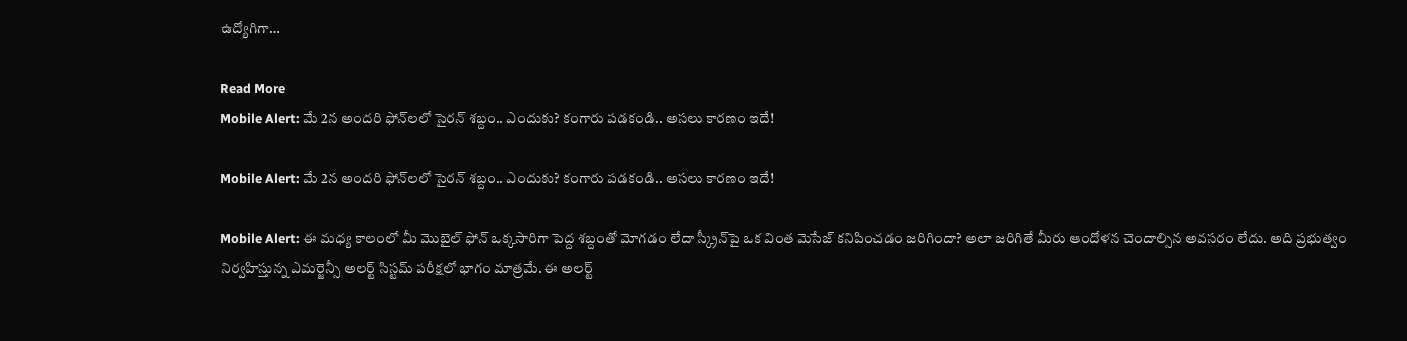ఉద్యోగిగా…

Read More
Mobile Alert: మే 2న అందరి ఫోన్‌లలో సైరన్‌ శబ్దం.. ఎందుకు? కంగారు పడకండి.. అసలు కారణం ఇదే!

Mobile Alert: మే 2న అందరి ఫోన్‌లలో సైరన్‌ శబ్దం.. ఎందుకు? కంగారు పడకండి.. అసలు కారణం ఇదే!

Mobile Alert: ఈ మధ్య కాలంలో మీ మొబైల్ ఫోన్ ఒక్కసారిగా పెద్ద శబ్దంతో మోగడం లేదా స్క్రీన్‌పై ఒక వింత మెసేజ్ కనిపించడం జరిగిందా? అలా జరిగితే మీరు ఆందోళన చెందాల్సిన అవసరం లేదు. అది ప్రభుత్వం నిర్వహిస్తున్న ఎమర్జెన్సీ అలర్ట్ సిస్టమ్ పరీక్షలో భాగం మాత్రమే. ఈ అలర్ట్‌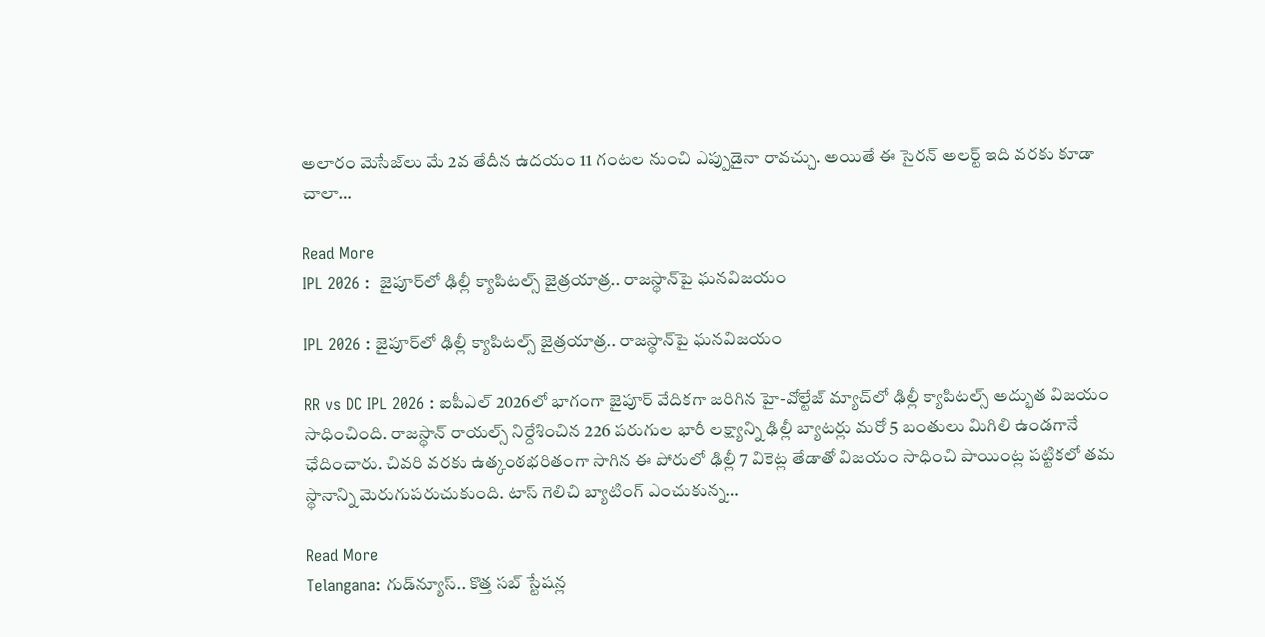అలారం మెసేజ్‌లు మే 2వ తేదీన ఉదయం 11 గంటల నుంచి ఎప్పుడైనా రావచ్చు. అయితే ఈ సైరన్‌ అలర్ట్‌ ఇది వరకు కూడా చాలా…

Read More
IPL 2026 :  జైపూర్‌లో ఢిల్లీ క్యాపిటల్స్ జైత్రయాత్ర.. రాజస్థాన్‌పై ఘనవిజయం

IPL 2026 : జైపూర్‌లో ఢిల్లీ క్యాపిటల్స్ జైత్రయాత్ర.. రాజస్థాన్‌పై ఘనవిజయం

RR vs DC IPL 2026 : ఐపీఎల్ 2026లో భాగంగా జైపూర్ వేదికగా జరిగిన హై-వోల్టేజ్ మ్యాచ్‌లో ఢిల్లీ క్యాపిటల్స్ అద్భుత విజయం సాధించింది. రాజస్థాన్ రాయల్స్ నిర్దేశించిన 226 పరుగుల భారీ లక్ష్యాన్ని ఢిల్లీ బ్యాటర్లు మరో 5 బంతులు మిగిలి ఉండగానే ఛేదించారు. చివరి వరకు ఉత్కంఠభరితంగా సాగిన ఈ పోరులో ఢిల్లీ 7 వికెట్ల తేడాతో విజయం సాధించి పాయింట్ల పట్టికలో తమ స్థానాన్ని మెరుగుపరుచుకుంది. టాస్ గెలిచి బ్యాటింగ్ ఎంచుకున్న…

Read More
Telangana: గుడ్‌న్యూస్‌.. కొత్త సబ్ స్టేషన్ల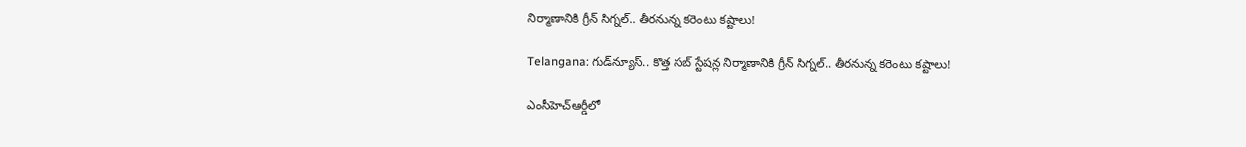నిర్మాణానికి గ్రీన్ సిగ్నల్.. తీరనున్న కరెంటు కష్టాలు!

Telangana: గుడ్‌న్యూస్‌.. కొత్త సబ్ స్టేషన్ల నిర్మాణానికి గ్రీన్ సిగ్నల్.. తీరనున్న కరెంటు కష్టాలు!

ఎంసీహెచ్ఆర్డీలో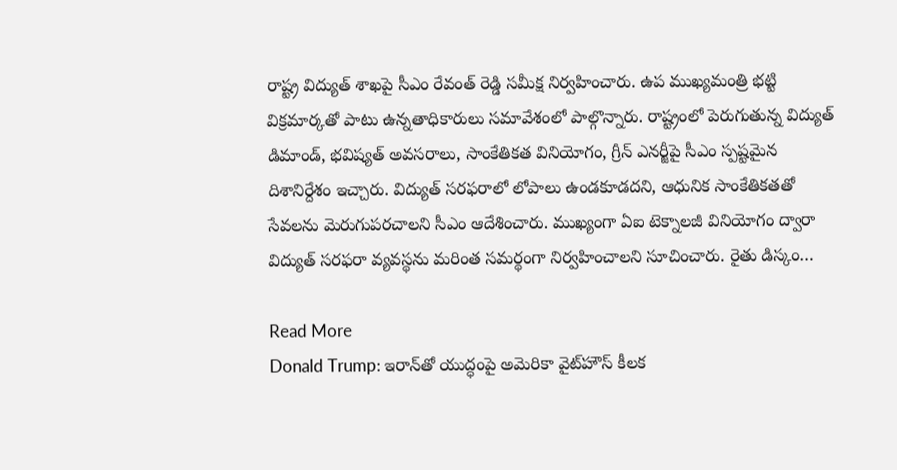రాష్ట్ర విద్యుత్ శాఖపై సీఎం రేవంత్ రెడ్డి సమీక్ష నిర్వహించారు. ఉప ముఖ్యమంత్రి భట్టి విక్రమార్కతో పాటు ఉన్నతాధికారులు సమావేశంలో పాల్గొన్నారు. రాష్ట్రంలో పెరుగుతున్న విద్యుత్ డిమాండ్, భవిష్యత్ అవసరాలు, సాంకేతికత వినియోగం, గ్రీన్ ఎనర్జీపై సీఎం స్పష్టమైన దిశానిర్దేశం ఇచ్చారు. విద్యుత్ సరఫరాలో లోపాలు ఉండకూడదని, ఆధునిక సాంకేతికతతో సేవలను మెరుగుపరచాలని సీఎం ఆదేశించారు. ముఖ్యంగా ఏఐ టెక్నాలజీ వినియోగం ద్వారా విద్యుత్ సరఫరా వ్యవస్థను మరింత సమర్థంగా నిర్వహించాలని సూచించారు. రైతు డిస్కం…

Read More
Donald Trump: ఇరాన్‌తో యుద్ధంపై అమెరికా వైట్‌హౌస్ కీలక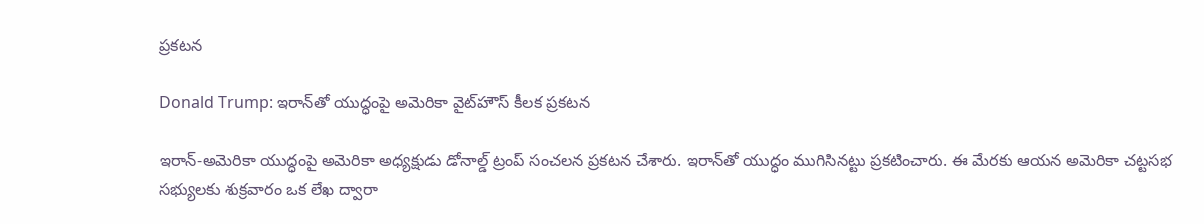ప్రకటన

Donald Trump: ఇరాన్‌తో యుద్ధంపై అమెరికా వైట్‌హౌస్ కీలక ప్రకటన

ఇరాన్-అమెరికా యుద్ధంపై అమెరికా అధ్యక్షుడు డోనాల్డ్ ట్రంప్ సంచలన ప్రకటన చేశారు. ఇరాన్‌తో యుద్ధం ముగిసినట్టు ప్రకటించారు. ఈ మేరకు ఆయన అమెరికా చట్టసభ సభ్యులకు శుక్రవారం ఒక లేఖ ద్వారా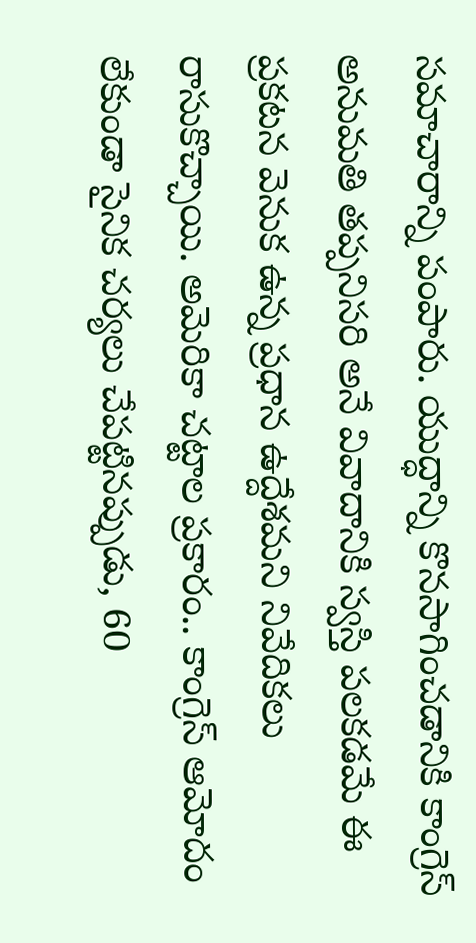సమాచారాన్ని పంపారు. యుద్ధాన్ని కొనసాగించడానికి కాంగ్రెస్ అనుమతి తప్పనిసరి అనే వివాదానికి స్వస్తి పలకడమే ఈ ప్రకటన వెనుక ఉన్న ప్రధాన ఉద్దేశమని నివేదికలు రాసుకొచ్చాయి. అమెరికా చట్టాల ప్రకారం.. కాంగ్రెస్ ఆమోదం లేకుండా సైనిక చర్యలు చేపట్టినప్పుడు, 60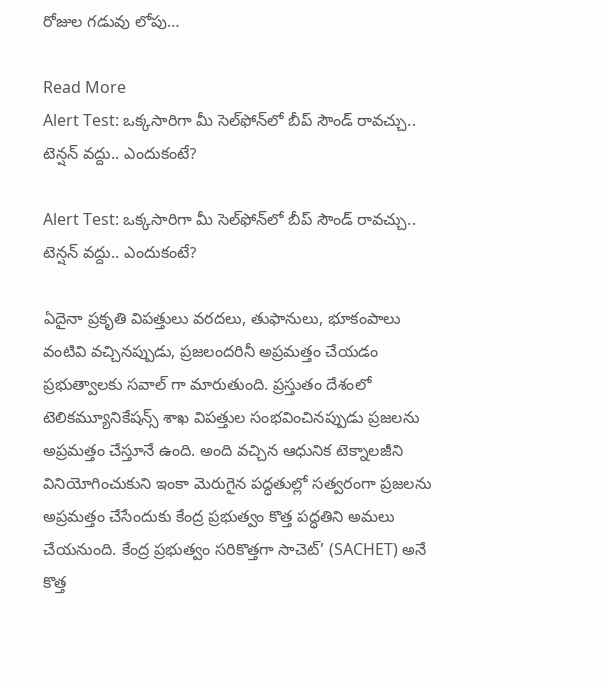రోజుల గడువు లోపు…

Read More
Alert Test: ఒక్కసారిగా మీ సెల్‌ఫోన్‌లో బీప్ సౌండ్ రావచ్చు.. టెన్షన్‌ వద్దు.. ఎందుకంటే?

Alert Test: ఒక్కసారిగా మీ సెల్‌ఫోన్‌లో బీప్ సౌండ్ రావచ్చు.. టెన్షన్‌ వద్దు.. ఎందుకంటే?

ఏదైనా ప్రకృతి విపత్తులు వరదలు, తుఫానులు, భూకంపాలు వంటివి వచ్చినప్పుడు, ప్రజలందరినీ అప్రమత్తం చేయడం ప్రభుత్వాలకు సవాల్ గా మారుతుంది. ప్రస్తుతం దేశంలో టెలికమ్యూనికేషన్స్ శాఖ విపత్తుల సంభవించినప్పుడు ప్రజలను అప్రమత్తం చేస్తూనే ఉంది. అంది వచ్చిన ఆధునిక టెక్నాలజీని వినియోగించుకుని ఇంకా మెరుగైన పద్ధతుల్లో సత్వరంగా ప్రజలను అప్రమత్తం చేసేందుకు కేంద్ర ప్రభుత్వం కొత్త పద్ధతిని అమలు చేయనుంది. కేంద్ర ప్రభుత్వం సరికొత్తగా సాచెట్’ (SACHET) అనే కొత్త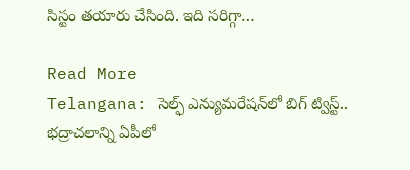సిస్టం తయారు చేసింది. ఇది సరిగ్గా…

Read More
Telangana: సెల్ఫ్ ఎన్యుమరేషన్‌లో బిగ్ ట్విస్ట్.. భద్రాచలాన్ని ఏపీలో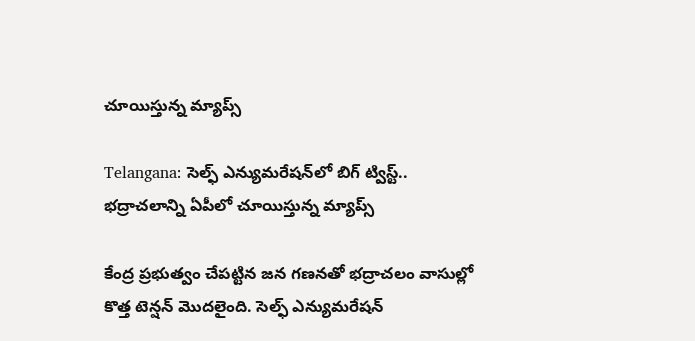చూయిస్తున్న మ్యాప్స్

Telangana: సెల్ఫ్ ఎన్యుమరేషన్‌లో బిగ్ ట్విస్ట్.. భద్రాచలాన్ని ఏపీలో చూయిస్తున్న మ్యాప్స్

కేంద్ర ప్రభుత్వం చేపట్టిన జన గణనతో భద్రాచలం వాసుల్లో కొత్త టెన్షన్ మొదలైంది. సెల్ఫ్‌ ఎన్యుమరేషన్‌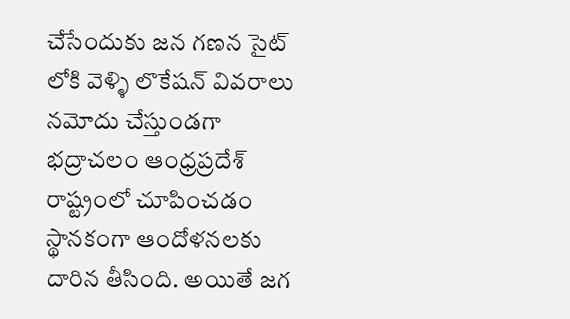చేసేందుకు జన గణన సైట్ లోకి వెళ్ళి లొకేషన్ వివరాలు నమోదు చేస్తుండగా భద్రాచలం ఆంధ్రప్రదేశ్‌ రాష్ట్రంలో చూపించడం స్థానకంగా ఆందోళనలకు దారిన తీసింది. అయితే జగ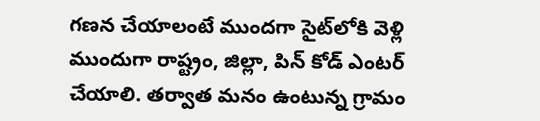గణన చేయాలంటే ముందగా సైట్‌లోకి వెళ్లి ముందుగా రాష్ట్రం, జిల్లా, పిన్ కోడ్ ఎంటర్ చేయాలి. తర్వాత మనం ఉంటున్న గ్రామం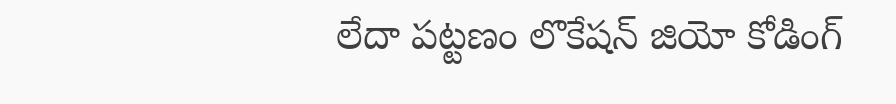లేదా పట్టణం లొకేషన్ జియో కోడింగ్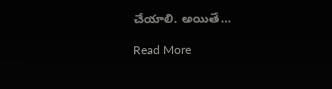చేయాలి. అయితే…

Read More